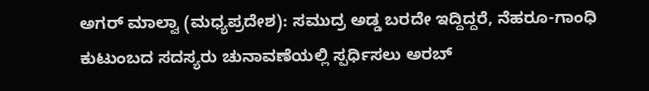ಅಗರ್ ಮಾಲ್ವಾ (ಮಧ್ಯಪ್ರದೇಶ): ಸಮುದ್ರ ಅಡ್ಡ ಬರದೇ ಇದ್ದಿದ್ದರೆ, ನೆಹರೂ-ಗಾಂಧಿ ಕುಟುಂಬದ ಸದಸ್ಯರು ಚುನಾವಣೆಯಲ್ಲಿ ಸ್ಪರ್ಧಿಸಲು ಅರಬ್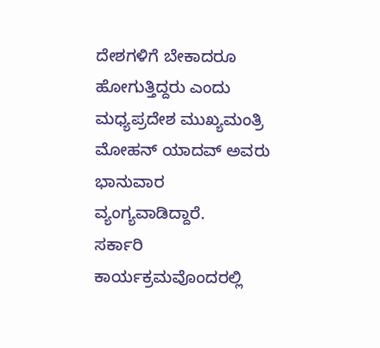ದೇಶಗಳಿಗೆ ಬೇಕಾದರೂ ಹೋಗುತ್ತಿದ್ದರು ಎಂದು ಮಧ್ಯಪ್ರದೇಶ ಮುಖ್ಯಮಂತ್ರಿ ಮೋಹನ್ ಯಾದವ್ ಅವರು ಭಾನುವಾರ ವ್ಯಂಗ್ಯವಾಡಿದ್ದಾರೆ.
ಸರ್ಕಾರಿ ಕಾರ್ಯಕ್ರಮವೊಂದರಲ್ಲಿ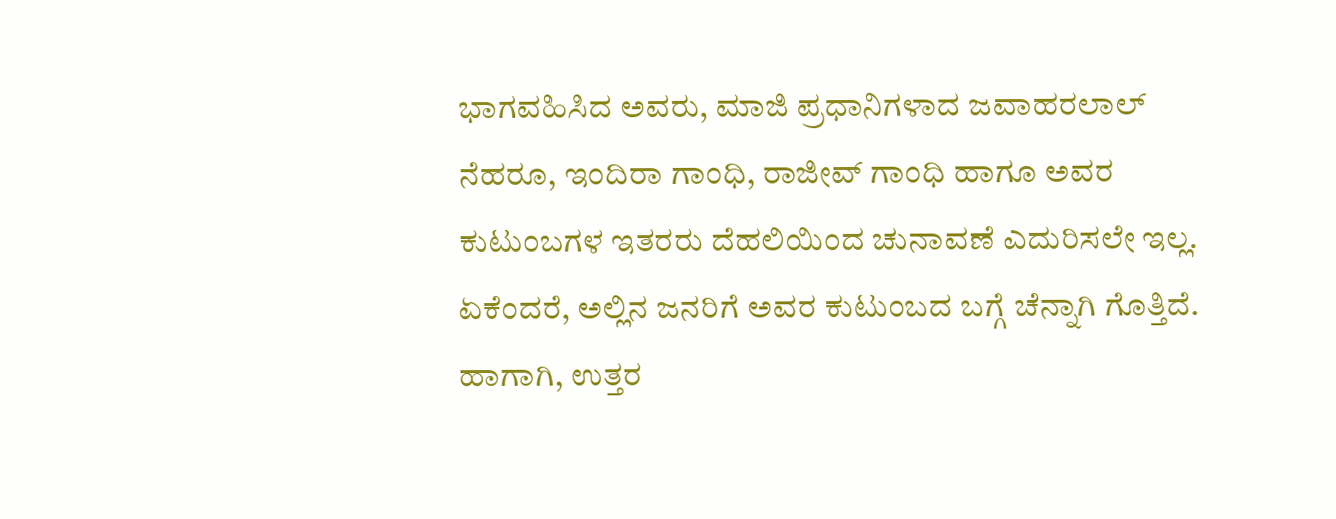ಭಾಗವಹಿಸಿದ ಅವರು, ಮಾಜಿ ಪ್ರಧಾನಿಗಳಾದ ಜವಾಹರಲಾಲ್ ನೆಹರೂ, ಇಂದಿರಾ ಗಾಂಧಿ, ರಾಜೀವ್ ಗಾಂಧಿ ಹಾಗೂ ಅವರ ಕುಟುಂಬಗಳ ಇತರರು ದೆಹಲಿಯಿಂದ ಚುನಾವಣೆ ಎದುರಿಸಲೇ ಇಲ್ಲ. ಏಕೆಂದರೆ, ಅಲ್ಲಿನ ಜನರಿಗೆ ಅವರ ಕುಟುಂಬದ ಬಗ್ಗೆ ಚೆನ್ನಾಗಿ ಗೊತ್ತಿದೆ. ಹಾಗಾಗಿ, ಉತ್ತರ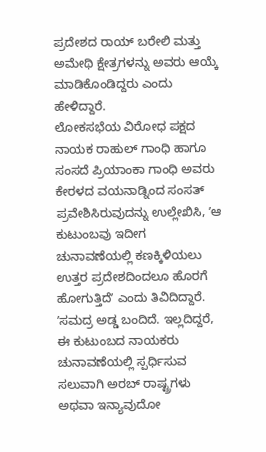ಪ್ರದೇಶದ ರಾಯ್ ಬರೇಲಿ ಮತ್ತು ಅಮೇಥಿ ಕ್ಷೇತ್ರಗಳನ್ನು ಅವರು ಆಯ್ಕೆ ಮಾಡಿಕೊಂಡಿದ್ದರು ಎಂದು ಹೇಳಿದ್ದಾರೆ.
ಲೋಕಸಭೆಯ ವಿರೋಧ ಪಕ್ಷದ ನಾಯಕ ರಾಹುಲ್ ಗಾಂಧಿ ಹಾಗೂ ಸಂಸದೆ ಪ್ರಿಯಾಂಕಾ ಗಾಂಧಿ ಅವರು ಕೇರಳದ ವಯನಾಡ್ನಿಂದ ಸಂಸತ್ ಪ್ರವೇಶಿಸಿರುವುದನ್ನು ಉಲ್ಲೇಖಿಸಿ, ʼಆ ಕುಟುಂಬವು ಇದೀಗ ಚುನಾವಣೆಯಲ್ಲಿ ಕಣಕ್ಕಿಳಿಯಲು ಉತ್ತರ ಪ್ರದೇಶದಿಂದಲೂ ಹೊರಗೆ ಹೋಗುತ್ತಿದೆʼ ಎಂದು ತಿವಿದಿದ್ದಾರೆ.
ʼಸಮದ್ರ ಅಡ್ಡ ಬಂದಿದೆ. ಇಲ್ಲದಿದ್ದರೆ, ಈ ಕುಟುಂಬದ ನಾಯಕರು ಚುನಾವಣೆಯಲ್ಲಿ ಸ್ಪರ್ಧಿಸುವ ಸಲುವಾಗಿ ಅರಬ್ ರಾಷ್ಟ್ರಗಳು ಅಥವಾ ಇನ್ಯಾವುದೋ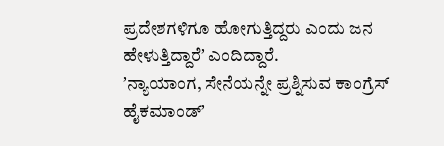ಪ್ರದೇಶಗಳಿಗೂ ಹೋಗುತ್ತಿದ್ದರು ಎಂದು ಜನ ಹೇಳುತ್ತಿದ್ದಾರೆʼ ಎಂದಿದ್ದಾರೆ.
ʼನ್ಯಾಯಾಂಗ, ಸೇನೆಯನ್ನೇ ಪ್ರಶ್ನಿಸುವ ಕಾಂಗ್ರೆಸ್ ಹೈಕಮಾಂಡ್ʼ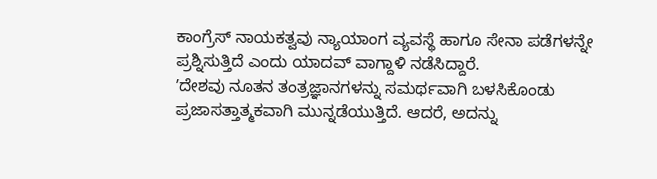ಕಾಂಗ್ರೆಸ್ ನಾಯಕತ್ವವು ನ್ಯಾಯಾಂಗ ವ್ಯವಸ್ಥೆ ಹಾಗೂ ಸೇನಾ ಪಡೆಗಳನ್ನೇ ಪ್ರಶ್ನಿಸುತ್ತಿದೆ ಎಂದು ಯಾದವ್ ವಾಗ್ದಾಳಿ ನಡೆಸಿದ್ದಾರೆ.
ʼದೇಶವು ನೂತನ ತಂತ್ರಜ್ಞಾನಗಳನ್ನು ಸಮರ್ಥವಾಗಿ ಬಳಸಿಕೊಂಡು ಪ್ರಜಾಸತ್ತಾತ್ಮಕವಾಗಿ ಮುನ್ನಡೆಯುತ್ತಿದೆ. ಆದರೆ, ಅದನ್ನು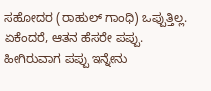ಸಹೋದರ (ರಾಹುಲ್ ಗಾಂಧಿ) ಒಪ್ಪುತ್ತಿಲ್ಲ. ಏಕೆಂದರೆ, ಆತನ ಹೆಸರೇ ಪಪ್ಪು. ಹೀಗಿರುವಾಗ ಪಪ್ಪು ಇನ್ನೇನು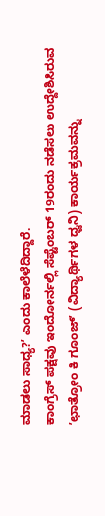ಮಾಡಲು ಸಾಧ್ಯ?ʼ ಎಂದು ಕಾಲೆಳೆದಿದ್ದಾರೆ.
ಕಾಂಗ್ರೆಸ್ ಪಕ್ಷವು ಇಂದೋರ್ನಲ್ಲಿ ಸೆಪ್ಟೆಂಬರ್ 19ರಂದು ನಡೆಸಲು ಉದ್ದೇಶಿಸಿರುವ ʼಛಾತ್ರೋಂ ಕಿ ಗೂಂಜ್ʼ (ವಿದ್ಯಾರ್ಥಿಗಳ ಧ್ವನಿ) ಕಾರ್ಯಕ್ರಮವನ್ನು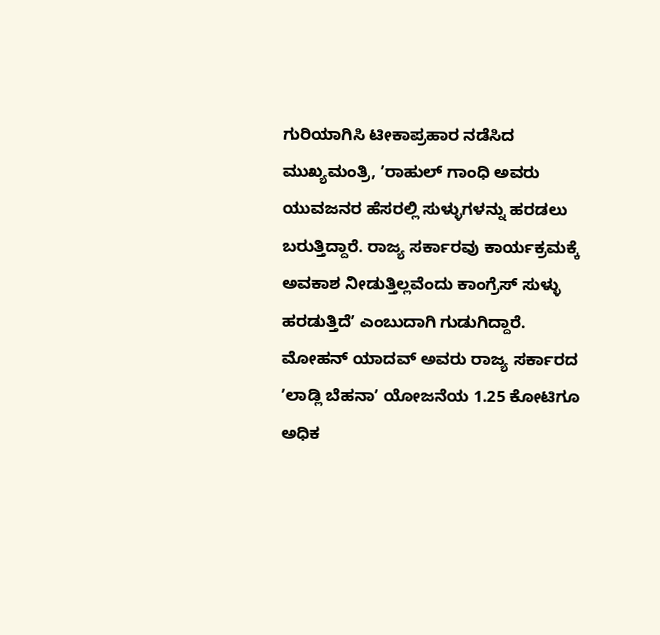ಗುರಿಯಾಗಿಸಿ ಟೀಕಾಪ್ರಹಾರ ನಡೆಸಿದ ಮುಖ್ಯಮಂತ್ರಿ, ʼರಾಹುಲ್ ಗಾಂಧಿ ಅವರು ಯುವಜನರ ಹೆಸರಲ್ಲಿ ಸುಳ್ಳುಗಳನ್ನು ಹರಡಲು ಬರುತ್ತಿದ್ದಾರೆ. ರಾಜ್ಯ ಸರ್ಕಾರವು ಕಾರ್ಯಕ್ರಮಕ್ಕೆ ಅವಕಾಶ ನೀಡುತ್ತಿಲ್ಲವೆಂದು ಕಾಂಗ್ರೆಸ್ ಸುಳ್ಳು ಹರಡುತ್ತಿದೆʼ ಎಂಬುದಾಗಿ ಗುಡುಗಿದ್ದಾರೆ.
ಮೋಹನ್ ಯಾದವ್ ಅವರು ರಾಜ್ಯ ಸರ್ಕಾರದ ʼಲಾಡ್ಲಿ ಬೆಹನಾʼ ಯೋಜನೆಯ 1.25 ಕೋಟಿಗೂ ಅಧಿಕ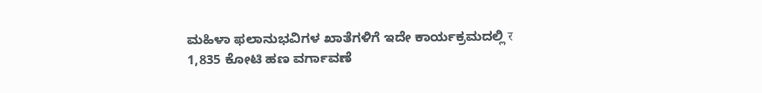ಮಹಿಳಾ ಫಲಾನುಭವಿಗಳ ಖಾತೆಗಳಿಗೆ ಇದೇ ಕಾರ್ಯಕ್ರಮದಲ್ಲಿ र 1,835 ಕೋಟಿ ಹಣ ವರ್ಗಾವಣೆ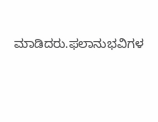ಮಾಡಿದರು.ಫಲಾನುಭವಿಗಳ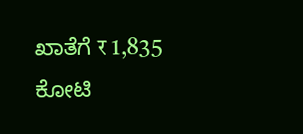ಖಾತೆಗೆ र 1,835 ಕೋಟಿ